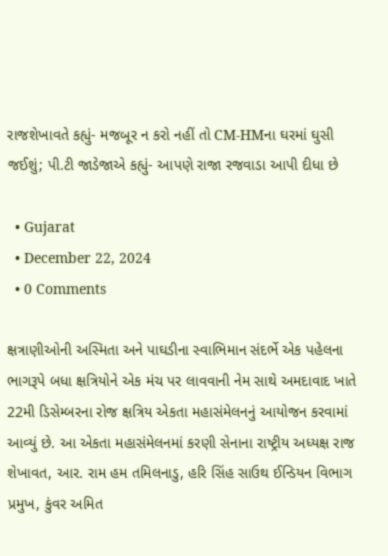રાજશેખાવતે કહ્યું- મજબૂર ન કરો નહીં તો CM-HMના ઘરમાં ઘુસી જઈશું; પી.ટી જાડેજાએ કહ્યું- આપણે રાજા રજવાડા આપી દીધા છે

  • Gujarat
  • December 22, 2024
  • 0 Comments

ક્ષત્રાણીઓની અસ્મિતા અને પાઘડીના સ્વાભિમાન સંદર્ભે એક પહેલના ભાગરૂપે બધા ક્ષત્રિયોને એક મંચ પર લાવવાની નેમ સાથે અમદાવાદ ખાતે 22મી ડિસેમ્બરના રોજ ક્ષત્રિય એકતા મહાસંમેલનનું આયોજન કરવામાં આવ્યું છે. આ એકતા મહાસંમેલનમાં કરણી સેનાના રાષ્ટ્રીય અધ્યક્ષ રાજ શેખાવત, આર. રામ હમ તમિલનાડુ, હરિ સિંહ સાઉથ ઈન્ડિયન વિભાગ પ્રમુખ, કુંવર અમિત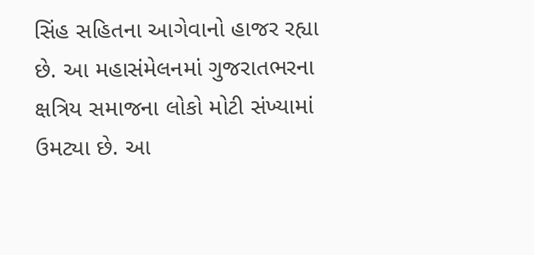સિંહ સહિતના આગેવાનો હાજર રહ્યા છે. આ મહાસંમેલનમાં ગુજરાતભરના ક્ષત્રિય સમાજના લોકો મોટી સંખ્યામાં ઉમટ્યા છે. આ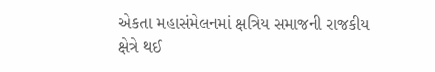એકતા મહાસંમેલનમાં ક્ષત્રિય સમાજની રાજકીય ક્ષેત્રે થઈ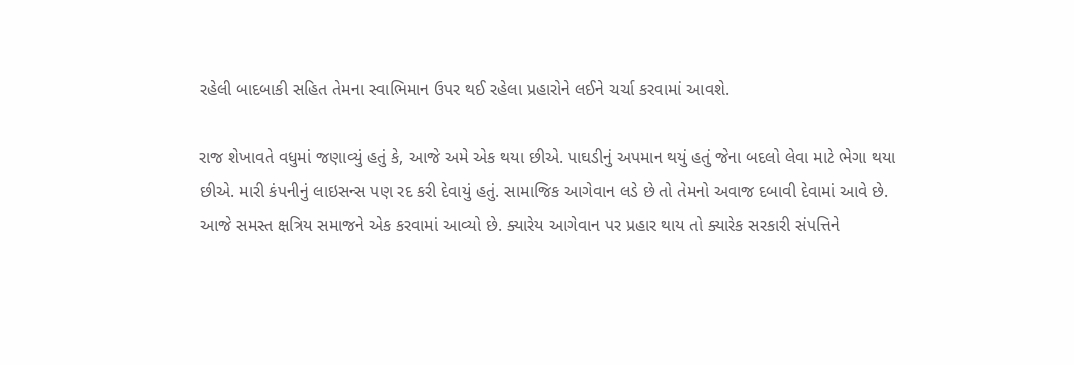રહેલી બાદબાકી સહિત તેમના સ્વાભિમાન ઉપર થઈ રહેલા પ્રહારોને લઈને ચર્ચા કરવામાં આવશે.

રાજ શેખાવતે વધુમાં જણાવ્યું હતું કે, આજે અમે એક થયા છીએ. પાઘડીનું અપમાન થયું હતું જેના બદલો લેવા માટે ભેગા થયા છીએ. મારી કંપનીનું લાઇસન્સ પણ રદ કરી દેવાયું હતું. સામાજિક આગેવાન લડે છે તો તેમનો અવાજ દબાવી દેવામાં આવે છે. આજે સમસ્ત ક્ષત્રિય સમાજને એક કરવામાં આવ્યો છે. ક્યારેય આગેવાન પર પ્રહાર થાય તો ક્યારેક સરકારી સંપત્તિને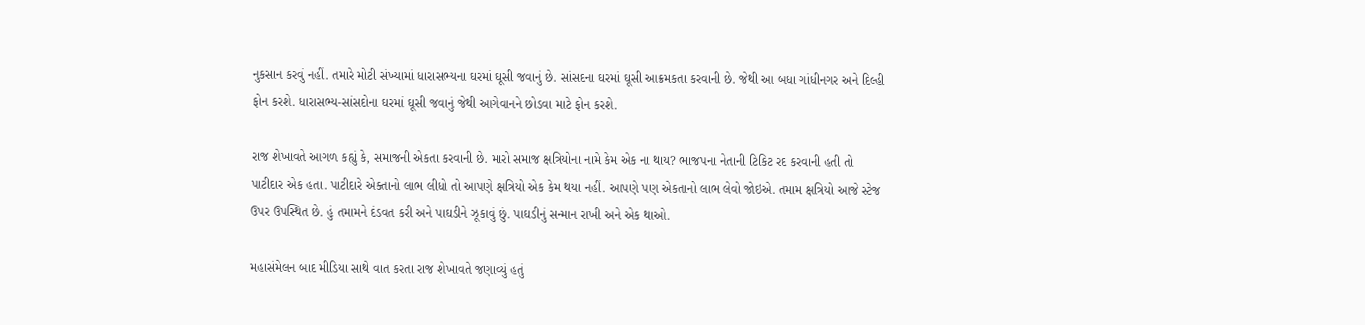નુકસાન કરવું નહીં. તમારે મોટી સંખ્યામાં ધારાસભ્યના ઘરમાં ઘૂસી જવાનું છે. સાંસદના ઘરમાં ઘૂસી આક્રમકતા કરવાની છે. જેથી આ બધા ગાંધીનગર અને દિલ્હી ફોન કરશે. ધારાસભ્ય-સાંસદોના ઘરમાં ઘૂસી જવાનું જેથી આગેવાનને છોડવા માટે ફોન કરશે.

રાજ શેખાવતે આગળ કહ્યું કે, સમાજની એકતા કરવાની છે. મારો સમાજ ક્ષત્રિયોના નામે કેમ એક ના થાય? ભાજપના નેતાની ટિકિટ રદ કરવાની હતી તો પાટીદાર એક હતા. પાટીદારે એક્તાનો લાભ લીધો તો આપણે ક્ષત્રિયો એક કેમ થયા નહીં. આપણે પણ એકતાનો લાભ લેવો જોઇએ. તમામ ક્ષત્રિયો આજે સ્ટેજ ઉપર ઉપસ્થિત છે. હું તમામને દંડવત કરી અને પાઘડીને ઝૂકાવું છું. પાઘડીનું સન્માન રાખી અને એક થાઓ.

મહાસંમેલન બાદ મીડિયા સાથે વાત કરતા રાજ શેખાવતે જણાવ્યું હતું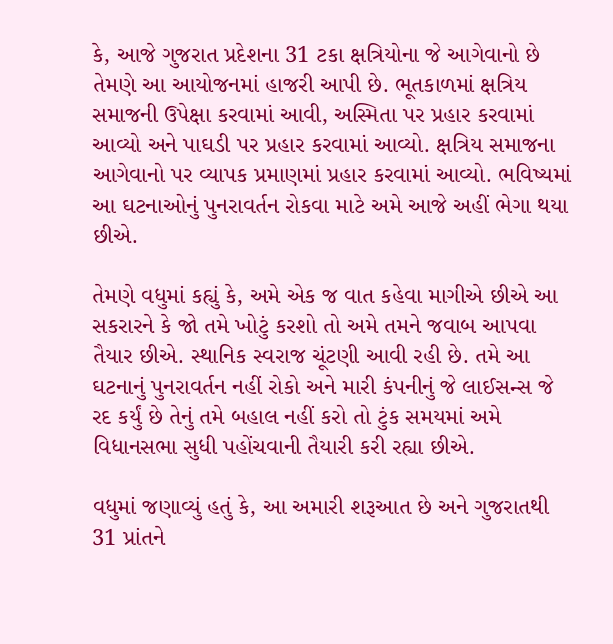કે, આજે ગુજરાત પ્રદેશના 31 ટકા ક્ષત્રિયોના જે આગેવાનો છે તેમણે આ આયોજનમાં હાજરી આપી છે. ભૂતકાળમાં ક્ષત્રિય સમાજની ઉપેક્ષા કરવામાં આવી, અસ્મિતા પર પ્રહાર કરવામાં આવ્યો અને પાઘડી પર પ્રહાર કરવામાં આવ્યો. ક્ષત્રિય સમાજના આગેવાનો પર વ્યાપક પ્રમાણમાં પ્રહાર કરવામાં આવ્યો. ભવિષ્યમાં આ ઘટનાઓનું પુનરાવર્તન રોકવા માટે અમે આજે અહીં ભેગા થયા છીએ.

તેમણે વધુમાં કહ્યું કે, અમે એક જ વાત કહેવા માગીએ છીએ આ સકરારને કે જો તમે ખોટું કરશો તો અમે તમને જવાબ આપવા તૈયાર છીએ. સ્થાનિક સ્વરાજ ચૂંટણી આવી રહી છે. તમે આ ઘટનાનું પુનરાવર્તન નહીં રોકો અને મારી કંપનીનું જે લાઈસન્સ જે રદ કર્યું છે તેનું તમે બહાલ નહીં કરો તો ટુંક સમયમાં અમે વિધાનસભા સુધી પહોંચવાની તૈયારી કરી રહ્યા છીએ.

વધુમાં જણાવ્યું હતું કે, આ અમારી શરૂઆત છે અને ગુજરાતથી 31 પ્રાંતને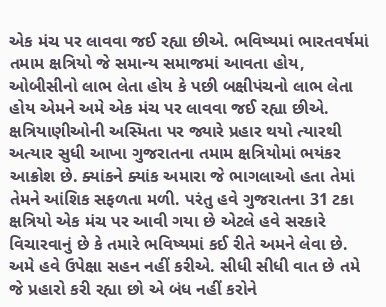એક મંચ પર લાવવા જઈ રહ્યા છીએ. ભવિષ્યમાં ભારતવર્ષમાં તમામ ક્ષત્રિયો જે સમાન્ય સમાજમાં આવતા હોય, ઓબીસીનો લાભ લેતા હોય કે પછી બક્ષીપંચનો લાભ લેતા હોય એમને અમે એક મંચ પર લાવવા જઈ રહ્યા છીએ. ક્ષત્રિયાણીઓની અસ્મિતા પર જ્યારે પ્રહાર થયો ત્યારથી અત્યાર સુધી આખા ગુજરાતના તમામ ક્ષત્રિયોમાં ભયંકર આક્રોશ છે. ક્યાંકને ક્યાંક અમારા જે ભાગલાઓ હતા તેમાં તેમને આંશિક સફળતા મળી. પરંતુ હવે ગુજરાતના 31 ટકા ક્ષત્રિયો એક મંચ પર આવી ગયા છે એટલે હવે સરકારે વિચારવાનું છે કે તમારે ભવિષ્યમાં કઈ રીતે અમને લેવા છે. અમે હવે ઉપેક્ષા સહન નહીં કરીએ. સીધી સીધી વાત છે તમે જે પ્રહારો કરી રહ્યા છો એ બંધ નહીં કરોને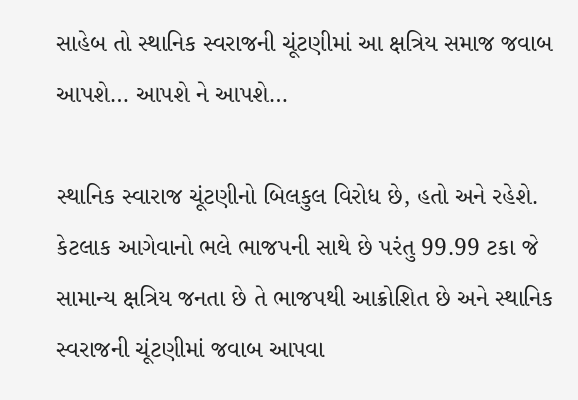સાહેબ તો સ્થાનિક સ્વરાજની ચૂંટણીમાં આ ક્ષત્રિય સમાજ જવાબ આપશે… આપશે ને આપશે…

સ્થાનિક સ્વારાજ ચૂંટણીનો બિલકુલ વિરોધ છે, હતો અને રહેશે. કેટલાક આગેવાનો ભલે ભાજપની સાથે છે પરંતુ 99.99 ટકા જે સામાન્ય ક્ષત્રિય જનતા છે તે ભાજપથી આક્રોશિત છે અને સ્થાનિક સ્વરાજની ચૂંટણીમાં જવાબ આપવા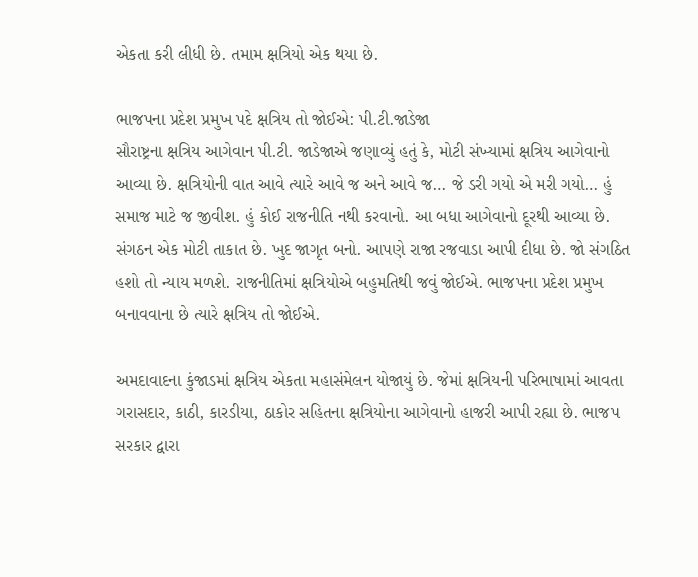એકતા કરી લીધી છે. તમામ ક્ષત્રિયો એક થયા છે.

ભાજપના પ્રદેશ પ્રમુખ પદે ક્ષત્રિય તો જોઈએ: પી.ટી.જાડેજા
સૌરાષ્ટ્રના ક્ષત્રિય આગેવાન પી.ટી. જાડેજાએ જણાવ્યું હતું કે, મોટી સંખ્યામાં ક્ષત્રિય આગેવાનો આવ્યા છે. ક્ષત્રિયોની વાત આવે ત્યારે આવે જ અને આવે જ… જે ડરી ગયો એ મરી ગયો… હું સમાજ માટે જ જીવીશ. હું કોઈ રાજનીતિ નથી કરવાનો. આ બધા આગેવાનો દૂરથી આવ્યા છે. સંગઠન એક મોટી તાકાત છે. ખુદ જાગૃત બનો. આપણે રાજા રજવાડા આપી દીધા છે. જો સંગઠિત હશો તો ન્યાય મળશે. રાજનીતિમાં ક્ષત્રિયોએ બહુમતિથી જવું જોઈએ. ભાજપના પ્રદેશ પ્રમુખ બનાવવાના છે ત્યારે ક્ષત્રિય તો જોઈએ.

અમદાવાદના કુંજાડમાં ક્ષત્રિય એકતા મહાસંમેલન યોજાયું છે. જેમાં ક્ષત્રિયની પરિભાષામાં આવતા ગરાસદાર, કાઠી, કારડીયા, ઠાકોર સહિતના ક્ષત્રિયોના આગેવાનો હાજરી આપી રહ્યા છે. ભાજપ સરકાર દ્વારા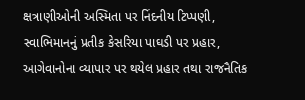ક્ષત્રાણીઓની અસ્મિતા પર નિંદનીય ટિપ્પણી, સ્વાભિમાનનું પ્રતીક કેસરિયા પાઘડી પર પ્રહાર, આગેવાનોના વ્યાપાર પર થયેલ પ્રહાર તથા રાજનૈતિક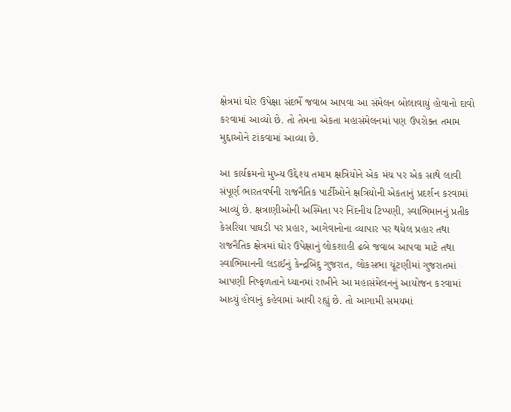ક્ષેત્રમાં ઘોર ઉપેક્ષા સંદર્ભે જવાબ આપવા આ સંમેલન બોલાવાયું હોવાનો દાવો કરવામાં આવ્યો છે. તો તેમના એકતા મહાસંમેલનમાં પણ ઉપરોક્ત તમામ મુદ્દાઓને ટાંકવામાં આવ્યા છે.

આ કાર્યક્રમનો મુખ્ય ઉદ્દેશ્ય તમામ ક્ષત્રિયોને એક મંચ પર એક સાથે લાવી સંપૂર્ણ ભારતવર્ષની રાજનૈતિક પાર્ટીઓને ક્ષત્રિયોની એકતાનું પ્રદર્શન કરવામાં આવ્યું છે. ક્ષત્રાણીઓની અસ્મિતા પર નિંદનીય ટિપ્પણી, સ્વાભિમાનનું પ્રતીક કેસરિયા પાઘડી પર પ્રહાર, આગેવાનોના વ્યાપાર પર થયેલ પ્રહાર તથા રાજનૈતિક ક્ષેત્રમાં ઘોર ઉપેક્ષાનું લોકશાહી ઢબે જવાબ આપવા માટે તથા સ્વાભિમાનની લડાઈનું કેન્દ્રબિંદુ ગુજરાત, લોકસભા ચૂંટણીમાં ગુજરાતમાં આપણી નિષ્ફળતાને ધ્યાનમાં રાખીને આ મહાસંમેલનનું આયોજન કરવામાં આવ્યું હોવાનું કહેવામાં આવી રહ્યું છે. તો આગામી સમયમાં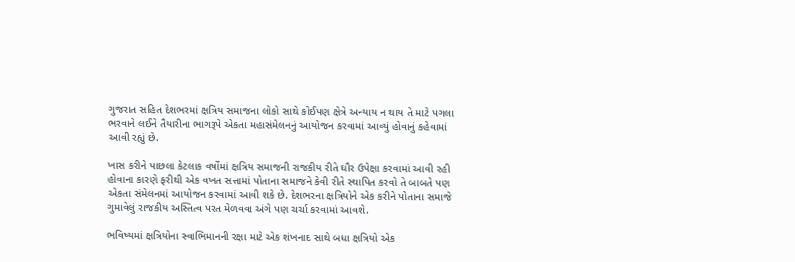ગુજરાત સહિત દેશભરમાં ક્ષત્રિય સમાજના લોકો સાથે કોઈપણ ક્ષેત્રે અન્યાય ન થાય તે માટે પગલા ભરવાને લઈને તૈયારીના ભાગરૂપે એકતા મહાસંમેલનનું આયોજન કરવામાં આવ્યું હોવાનું કહેવામાં આવી રહ્યું છે.

ખાસ કરીને પાછલા કેટલાક વર્ષોમાં ક્ષત્રિય સમાજની રાજકીય રીતે ઘૌર ઉપેક્ષા કરવામાં આવી રહી હોવાના કારણે ફરીથી એક વખત સત્તામાં પોતાના સમાજને કેવી રીતે સ્થાપિત કરવો તે બાબતે પણ એકતા સંમેલનમાં આયોજન કરવામાં આવી શકે છે. દેશભરના ક્ષત્રિયોને એક કરીને પોતાના સમાજે ગુમાવેલું રાજકીય અસ્તિત્વ પરત મેળવવા અંગે પણ ચર્ચા કરવામાં આવશે.

ભવિષ્યમાં ક્ષત્રિયોના સ્વાભિમાનની રક્ષા માટે એક શંખનાદ સાથે બધા ક્ષત્રિયો એક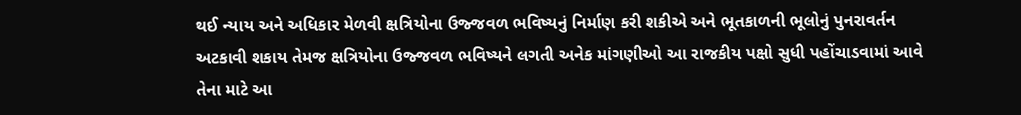થઈ ન્યાય અને અધિકાર મેળવી ક્ષત્રિયોના ઉજ્જવળ ભવિષ્યનું નિર્માણ કરી શકીએ અને ભૂતકાળની ભૂલોનું પુનરાવર્તન અટકાવી શકાય તેમજ ક્ષત્રિયોના ઉજ્જવળ ભવિષ્યને લગતી અનેક માંગણીઓ આ રાજકીય પક્ષો સુધી પહોંચાડવામાં આવે તેના માટે આ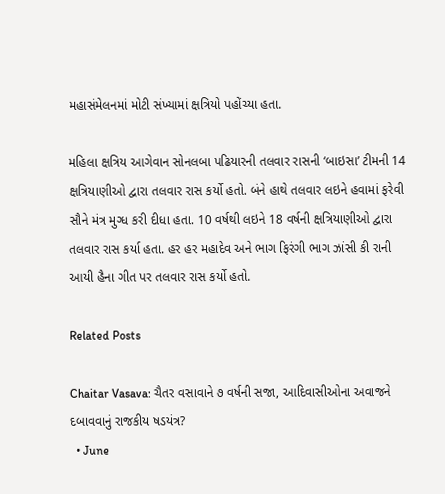મહાસંમેલનમાં મોટી સંખ્યામાં ક્ષત્રિયો પહોંચ્યા હતા.

મહિલા ક્ષત્રિય આગેવાન સોનલબા પઢિયારની તલવાર રાસની ‘બાઇસા’ ટીમની 14 ક્ષત્રિયાણીઓ દ્વારા તલવાર રાસ કર્યો હતો. બંને હાથે તલવાર લઇને હવામાં ફરેવી સૌને મંત્ર મુગ્ધ કરી દીધા હતા. 10 વર્ષથી લઇને 18 વર્ષની ક્ષત્રિયાણીઓ દ્વારા તલવાર રાસ કર્યા હતા. હર હર મહાદેવ અને ભાગ ફિરંગી ભાગ ઝાંસી કી રાની આયી હૈના ગીત પર તલવાર રાસ કર્યો હતો.

Related Posts

Chaitar Vasava: ચૈતર વસાવાને ૭ વર્ષની સજા, આદિવાસીઓના અવાજને દબાવવાનું રાજકીય ષડયંત્ર?
  • June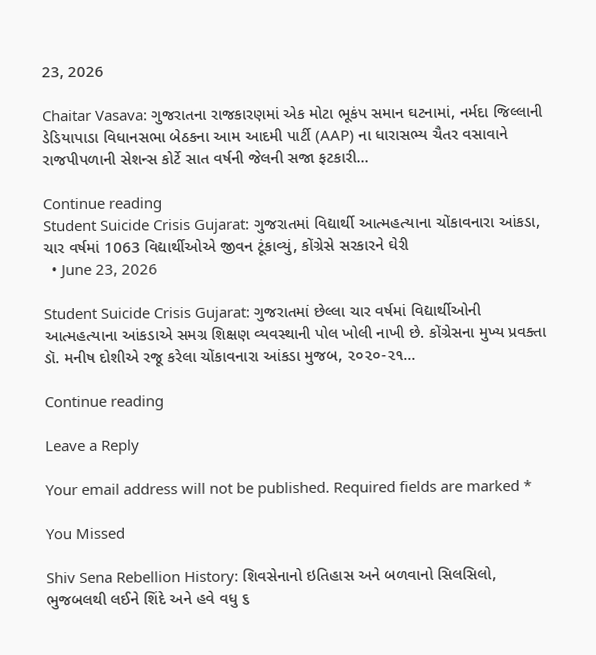23, 2026

Chaitar Vasava: ગુજરાતના રાજકારણમાં એક મોટા ભૂકંપ સમાન ઘટનામાં, નર્મદા જિલ્લાની ડેડિયાપાડા વિધાનસભા બેઠકના આમ આદમી પાર્ટી (AAP) ના ધારાસભ્ય ચૈતર વસાવાને રાજપીપળાની સેશન્સ કોર્ટે સાત વર્ષની જેલની સજા ફટકારી…

Continue reading
Student Suicide Crisis Gujarat: ગુજરાતમાં વિદ્યાર્થી આત્મહત્યાના ચોંકાવનારા આંકડા, ચાર વર્ષમાં 1063 વિદ્યાર્થીઓએ જીવન ટૂંકાવ્યું, કોંગ્રેસે સરકારને ઘેરી
  • June 23, 2026

Student Suicide Crisis Gujarat: ગુજરાતમાં છેલ્લા ચાર વર્ષમાં વિદ્યાર્થીઓની આત્મહત્યાના આંકડાએ સમગ્ર શિક્ષણ વ્યવસ્થાની પોલ ખોલી નાખી છે. કોંગ્રેસના મુખ્ય પ્રવક્તા ડૉ. મનીષ દોશીએ રજૂ કરેલા ચોંકાવનારા આંકડા મુજબ, ૨૦૨૦-૨૧…

Continue reading

Leave a Reply

Your email address will not be published. Required fields are marked *

You Missed

Shiv Sena Rebellion History: શિવસેનાનો ઇતિહાસ અને બળવાનો સિલસિલો, ભુજબલથી લઈને શિંદે અને હવે વધુ ૬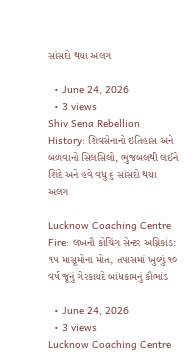સાંસદો થયા અલગ

  • June 24, 2026
  • 3 views
Shiv Sena Rebellion History: શિવસેનાનો ઇતિહાસ અને બળવાનો સિલસિલો, ભુજબલથી લઈને શિંદે અને હવે વધુ ૬ સાંસદો થયા અલગ

Lucknow Coaching Centre Fire: લખનૌ કોચિંગ સેન્ટર અગ્નિકાંડ: ૧૫ માસૂમોના મોત, તપાસમાં ખુલ્યું ૧૦ વર્ષ જૂનું ગેરકાયદે બાંધકામનું કૌભાંડ

  • June 24, 2026
  • 3 views
Lucknow Coaching Centre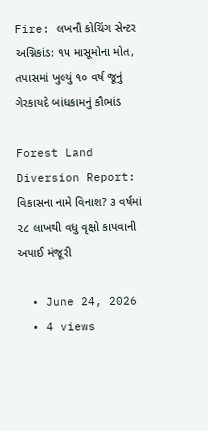Fire: લખનૌ કોચિંગ સેન્ટર અગ્નિકાંડ: ૧૫ માસૂમોના મોત, તપાસમાં ખુલ્યું ૧૦ વર્ષ જૂનું ગેરકાયદે બાંધકામનું કૌભાંડ

Forest Land Diversion Report: વિકાસના નામે વિનાશ? ૩ વર્ષમાં ૨૮ લાખથી વધુ વૃક્ષો કાપવાની અપાઈ મંજૂરી

  • June 24, 2026
  • 4 views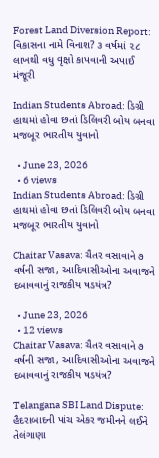Forest Land Diversion Report: વિકાસના નામે વિનાશ? ૩ વર્ષમાં ૨૮ લાખથી વધુ વૃક્ષો કાપવાની અપાઈ મંજૂરી

Indian Students Abroad: ડિગ્રી હાથમાં હોવા છતાં ડિલિવરી બોય બનવા મજબૂર ભારતીય યુવાનો

  • June 23, 2026
  • 6 views
Indian Students Abroad: ડિગ્રી હાથમાં હોવા છતાં ડિલિવરી બોય બનવા મજબૂર ભારતીય યુવાનો

Chaitar Vasava: ચૈતર વસાવાને ૭ વર્ષની સજા, આદિવાસીઓના અવાજને દબાવવાનું રાજકીય ષડયંત્ર?

  • June 23, 2026
  • 12 views
Chaitar Vasava: ચૈતર વસાવાને ૭ વર્ષની સજા, આદિવાસીઓના અવાજને દબાવવાનું રાજકીય ષડયંત્ર?

Telangana SBI Land Dispute: હૈદરાબાદની પાંચ એકર જમીનને લઈને તેલંગાણા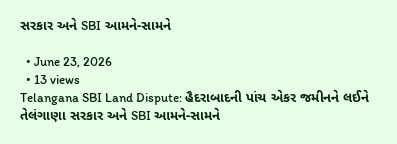સરકાર અને SBI આમને-સામને

  • June 23, 2026
  • 13 views
Telangana SBI Land Dispute: હૈદરાબાદની પાંચ એકર જમીનને લઈને તેલંગાણા સરકાર અને SBI આમને-સામને